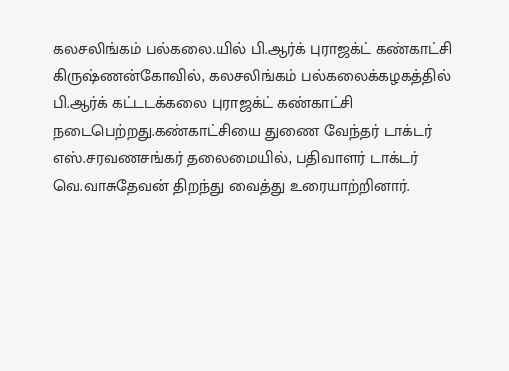கலசலிங்கம் பல்கலை.யில் பி.ஆர்க் புராஜக்ட் கண்காட்சி
கிருஷ்ணன்கோவில், கலசலிங்கம் பல்கலைக்கழகத்தில் பி.ஆர்க் கட்டடக்கலை புராஜக்ட் கண்காட்சி நடைபெற்றது.கண்காட்சியை துணை வேந்தர் டாக்டர் எஸ்.சரவணசங்கர் தலைமையில், பதிவாளர் டாக்டர் வெ.வாசுதேவன் திறந்து வைத்து உரையாற்றினார்.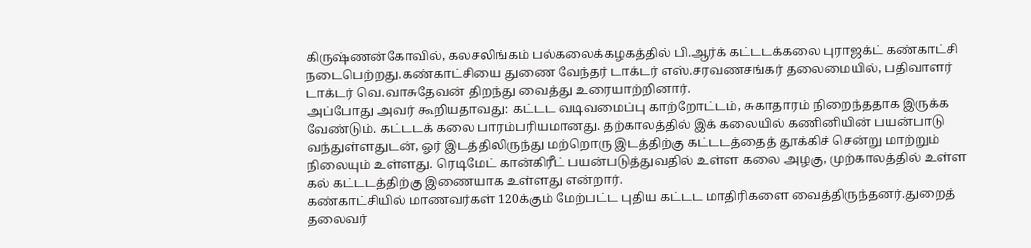கிருஷ்ணன்கோவில், கலசலிங்கம் பல்கலைக்கழகத்தில் பி.ஆர்க் கட்டடக்கலை புராஜக்ட் கண்காட்சி நடைபெற்றது.கண்காட்சியை துணை வேந்தர் டாக்டர் எஸ்.சரவணசங்கர் தலைமையில், பதிவாளர் டாக்டர் வெ.வாசுதேவன் திறந்து வைத்து உரையாற்றினார்.
அப்போது அவர் கூறியதாவது: கட்டட வடிவமைப்பு காற்றோட்டம், சுகாதாரம் நிறைந்ததாக இருக்க வேண்டும். கட்டடக் கலை பாரம்பரியமானது. தற்காலத்தில் இக் கலையில் கணினியின் பயன்பாடு வந்துள்ளதுடன், ஓர் இடத்திலிருந்து மற்றொரு இடத்திற்கு கட்டடத்தைத் தூக்கிச் சென்று மாற்றும் நிலையும் உள்ளது. ரெடிமேட் கான்கிரீட் பயன்படுத்துவதில் உள்ள கலை அழகு, முற்காலத்தில் உள்ள கல் கட்டடத்திற்கு இணையாக உள்ளது என்றார்.
கண்காட்சியில் மாணவர்கள் 120க்கும் மேற்பட்ட புதிய கட்டட மாதிரிகளை வைத்திருந்தனர்.துறைத் தலைவர்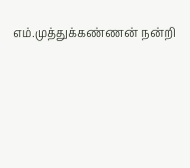எம்.முத்துக்கண்ணன் நன்றி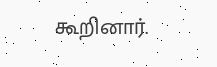கூறினார்.